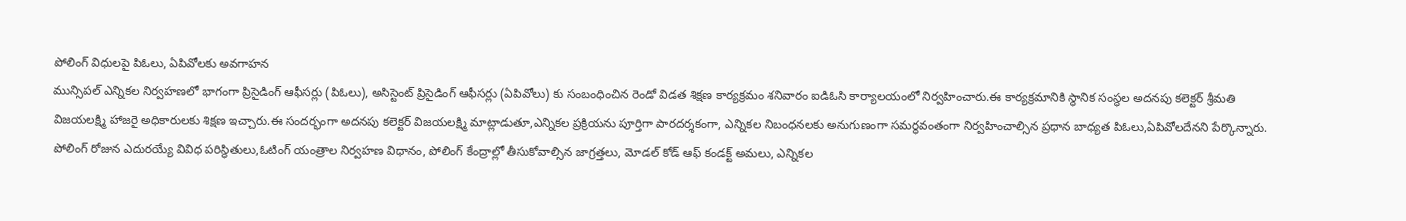పోలింగ్ విధులపై పిఓలు, ఏపివోలకు అవగాహన
మున్సిపల్ ఎన్నికల నిర్వహణలో భాగంగా ప్రిసైడింగ్ ఆఫీసర్లు (పిఓలు), అసిస్టెంట్ ప్రిసైడింగ్ ఆఫీసర్లు (ఏపివోలు) కు సంబంధించిన రెండో విడత శిక్షణ కార్యక్రమం శనివారం ఐడిఓసి కార్యాలయంలో నిర్వహించారు.ఈ కార్యక్రమానికి స్థానిక సంస్థల అదనపు కలెక్టర్ శ్రీమతి విజయలక్ష్మి హాజరై అధికారులకు శిక్షణ ఇచ్చారు.ఈ సందర్భంగా అదనపు కలెక్టర్ విజయలక్ష్మి మాట్లాడుతూ,ఎన్నికల ప్రక్రియను పూర్తిగా పారదర్శకంగా, ఎన్నికల నిబంధనలకు అనుగుణంగా సమర్థవంతంగా నిర్వహించాల్సిన ప్రధాన బాధ్యత పిఓలు,ఏపివోలదేనని పేర్కొన్నారు. పోలింగ్ రోజున ఎదురయ్యే వివిధ పరిస్థితులు,ఓటింగ్ యంత్రాల నిర్వహణ విధానం, పోలింగ్ కేంద్రాల్లో తీసుకోవాల్సిన జాగ్రత్తలు, మోడల్ కోడ్ ఆఫ్ కండక్ట్ అమలు, ఎన్నికల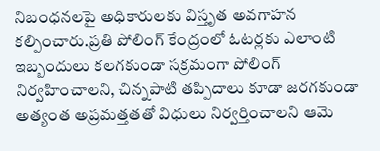నిబంధనలపై అధికారులకు విస్తృత అవగాహన కల్పించారు.ప్రతి పోలింగ్ కేంద్రంలో ఓటర్లకు ఎలాంటి ఇబ్బందులు కలగకుండా సక్రమంగా పోలింగ్ నిర్వహించాలని, చిన్నపాటి తప్పిదాలు కూడా జరగకుండా అత్యంత అప్రమత్తతతో విధులు నిర్వర్తించాలని ఆమె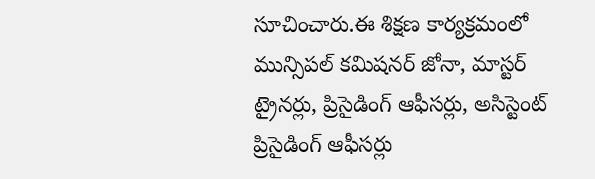సూచించారు.ఈ శిక్షణ కార్యక్రమంలో మున్సిపల్ కమిషనర్ జోనా, మాస్టర్ ట్రైనర్లు, ప్రిసైడింగ్ ఆఫీసర్లు, అసిస్టెంట్ ప్రిసైడింగ్ ఆఫీసర్లు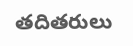తదితరులు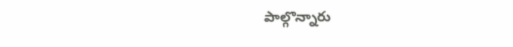పాల్గొన్నారు